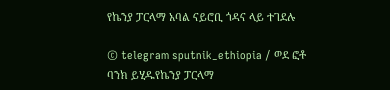የኬንያ ፓርላማ አባል ናይሮቢ ጎዳና ላይ ተገደሉ

© telegram sputnik_ethiopia / ወደ ፎቶ ባንክ ይሂዱየኬንያ ፓርላማ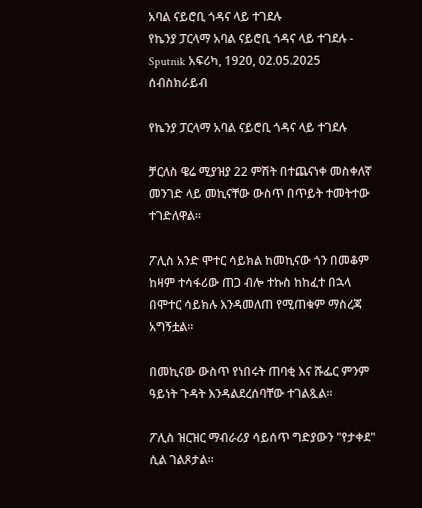አባል ናይሮቢ ጎዳና ላይ ተገደሉ
የኬንያ ፓርላማ አባል ናይሮቢ ጎዳና ላይ ተገደሉ - Sputnik አፍሪካ, 1920, 02.05.2025
ሰብስክራይብ

የኬንያ ፓርላማ አባል ናይሮቢ ጎዳና ላይ ተገደሉ

ቻርለስ ዌሬ ሚያዝያ 22 ምሽት በተጨናነቀ መስቀለኛ መንገድ ላይ መኪናቸው ውስጥ በጥይት ተመትተው ተገድለዋል።

ፖሊስ አንድ ሞተር ሳይክል ከመኪናው ጎን በመቆም ከዛም ተሳፋሪው ጠጋ ብሎ ተኩስ ከከፈተ በኋላ በሞተር ሳይክሉ እንዳመለጠ የሚጠቁም ማስረጃ አግኝቷል።

በመኪናው ውስጥ የነበሩት ጠባቂ እና ሹፌር ምንም ዓይነት ጉዳት እንዳልደረሰባቸው ተገልጿል።

ፖሊስ ዝርዝር ማብራሪያ ሳይሰጥ ግድያውን "የታቀደ" ሲል ገልጾታል።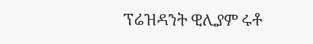ፕሬዝዳንት ዊሊያም ሩቶ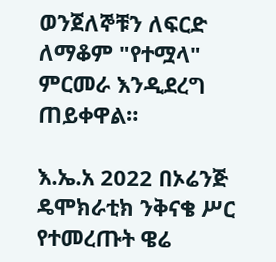ወንጀለኞቹን ለፍርድ ለማቆም "የተሟላ" ምርመራ እንዲደረግ ጠይቀዋል።

እ.ኤ.አ 2022 በኦሬንጅ ዴሞክራቲክ ንቅናቄ ሥር የተመረጡት ዌሬ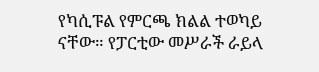የካሲፑል የምርጫ ክልል ተወካይ ናቸው። የፓርቲው መሥራች ራይላ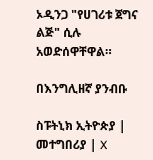ኦዲንጋ "የሀገሪቱ ጀግና ልጅ" ሲሉ አወድሰዋቸዋል።

በእንግሊዘኛ ያንብቡ

ስፑትኒክ ኢትዮጵያ | መተግበሪያ | X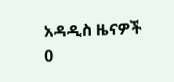አዳዲስ ዜናዎች
0